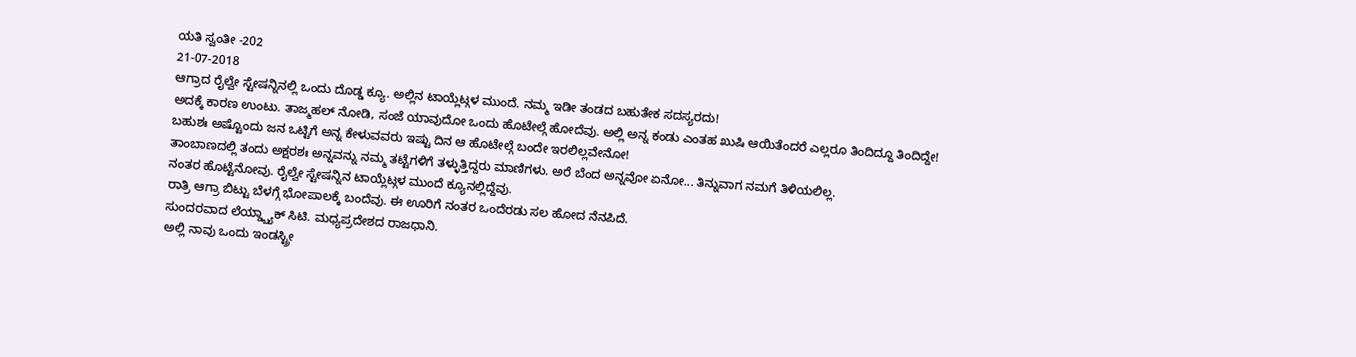ಯತಿ ಸ್ವಂತೀ -202
21-07-2018
ಆಗ್ರಾದ ರೈಲ್ವೇ ಸ್ಟೇಷನ್ನಿನಲ್ಲಿ ಒಂದು ದೊಡ್ಡ ಕ್ಯೂ. ಅಲ್ಲಿನ ಟಾಯ್ಲೆಟ್ಗಳ ಮುಂದೆ. ನಮ್ಮ ಇಡೀ ತಂಡದ ಬಹುತೇಕ ಸದಸ್ಯರದು!
ಅದಕ್ಕೆ ಕಾರಣ ಉಂಟು. ತಾಜ್ಮಹಲ್ ನೋಡಿ, ಸಂಜೆ ಯಾವುದೋ ಒಂದು ಹೊಟೇಲ್ಗೆ ಹೋದೆವು. ಅಲ್ಲಿ ಅನ್ನ ಕಂಡು ಎಂತಹ ಖುಷಿ ಆಯಿತೆಂದರೆ ಎಲ್ಲರೂ ತಿಂದಿದ್ದೂ ತಿಂದಿದ್ದೇ!
ಬಹುಶಃ ಅಷ್ಟೊಂದು ಜನ ಒಟ್ಟಿಗೆ ಅನ್ನ ಕೇಳುವವರು ಇಷ್ಟು ದಿನ ಆ ಹೊಟೇಲ್ಗೆ ಬಂದೇ ಇರಲಿಲ್ಲವೇನೋ!
ತಾಂಬಾಣದಲ್ಲಿ ತಂದು ಅಕ್ಷರಶಃ ಅನ್ನವನ್ನು ನಮ್ಮ ತಟ್ಟೆಗಳಿಗೆ ತಳ್ಳುತ್ತಿದ್ದರು ಮಾಣಿಗಳು. ಅರೆ ಬೆಂದ ಅನ್ನವೋ ಏನೋ... ತಿನ್ನುವಾಗ ನಮಗೆ ತಿಳಿಯಲಿಲ್ಲ.
ನಂತರ ಹೊಟ್ಟೆನೋವು. ರೈಲ್ವೇ ಸ್ಟೇಷನ್ನಿನ ಟಾಯ್ಲೆಟ್ಗಳ ಮುಂದೆ ಕ್ಯೂನಲ್ಲಿದ್ದೆವು.
ರಾತ್ರಿ ಆಗ್ರಾ ಬಿಟ್ಟು ಬೆಳಗ್ಗೆ ಭೋಪಾಲಕ್ಕೆ ಬಂದೆವು. ಈ ಊರಿಗೆ ನಂತರ ಒಂದೆರಡು ಸಲ ಹೋದ ನೆನಪಿದೆ.
ಸುಂದರವಾದ ಲೆಯ್ಡ್ಬ್ಯಾಕ್ ಸಿಟಿ. ಮಧ್ಯಪ್ರದೇಶದ ರಾಜಧಾನಿ.
ಅಲ್ಲಿ ನಾವು ಒಂದು ಇಂಡಸ್ಟ್ರೀ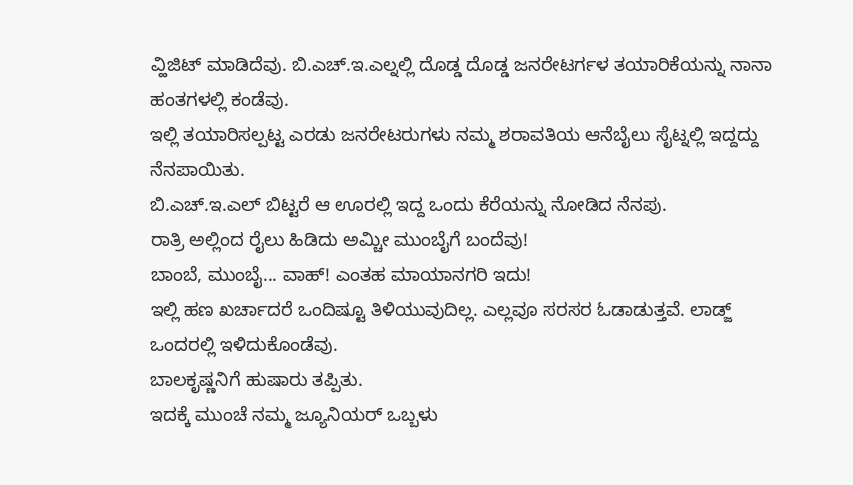ವ್ಹಿಜಿಟ್ ಮಾಡಿದೆವು. ಬಿ.ಎಚ್.ಇ.ಎಲ್ನಲ್ಲಿ ದೊಡ್ಡ ದೊಡ್ಡ ಜನರೇಟರ್ಗಳ ತಯಾರಿಕೆಯನ್ನು ನಾನಾ ಹಂತಗಳಲ್ಲಿ ಕಂಡೆವು.
ಇಲ್ಲಿ ತಯಾರಿಸಲ್ಪಟ್ಟ ಎರಡು ಜನರೇಟರುಗಳು ನಮ್ಮ ಶರಾವತಿಯ ಆನೆಬೈಲು ಸೈಟ್ನಲ್ಲಿ ಇದ್ದದ್ದು ನೆನಪಾಯಿತು.
ಬಿ.ಎಚ್.ಇ.ಎಲ್ ಬಿಟ್ಟರೆ ಆ ಊರಲ್ಲಿ ಇದ್ದ ಒಂದು ಕೆರೆಯನ್ನು ನೋಡಿದ ನೆನಪು.
ರಾತ್ರಿ ಅಲ್ಲಿಂದ ರೈಲು ಹಿಡಿದು ಅಮ್ಚೀ ಮುಂಬೈಗೆ ಬಂದೆವು!
ಬಾಂಬೆ, ಮುಂಬೈ... ವಾಹ್! ಎಂತಹ ಮಾಯಾನಗರಿ ಇದು!
ಇಲ್ಲಿ ಹಣ ಖರ್ಚಾದರೆ ಒಂದಿಷ್ಟೂ ತಿಳಿಯುವುದಿಲ್ಲ. ಎಲ್ಲವೂ ಸರಸರ ಓಡಾಡುತ್ತವೆ. ಲಾಡ್ಜ್ ಒಂದರಲ್ಲಿ ಇಳಿದುಕೊಂಡೆವು.
ಬಾಲಕೃಷ್ಣನಿಗೆ ಹುಷಾರು ತಪ್ಪಿತು.
ಇದಕ್ಕೆ ಮುಂಚೆ ನಮ್ಮ ಜ್ಯೂನಿಯರ್ ಒಬ್ಬಳು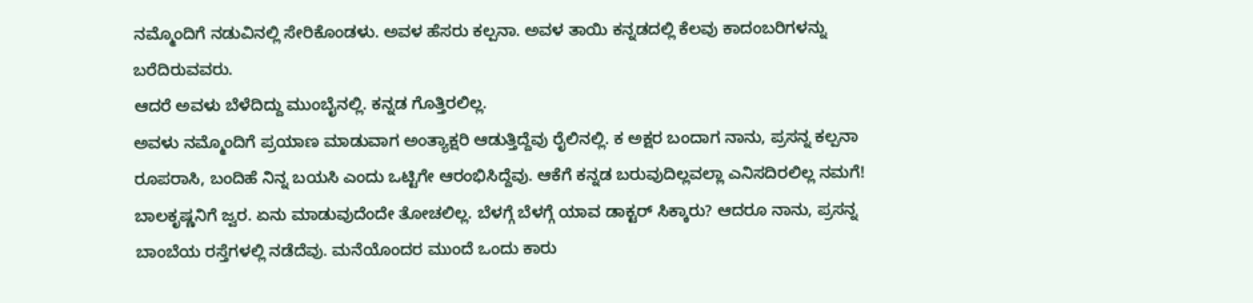ನಮ್ಮೊಂದಿಗೆ ನಡುವಿನಲ್ಲಿ ಸೇರಿಕೊಂಡಳು. ಅವಳ ಹೆಸರು ಕಲ್ಪನಾ. ಅವಳ ತಾಯಿ ಕನ್ನಡದಲ್ಲಿ ಕೆಲವು ಕಾದಂಬರಿಗಳನ್ನು ಬರೆದಿರುವವರು.
ಆದರೆ ಅವಳು ಬೆಳೆದಿದ್ದು ಮುಂಬೈನಲ್ಲಿ. ಕನ್ನಡ ಗೊತ್ತಿರಲಿಲ್ಲ.
ಅವಳು ನಮ್ಮೊಂದಿಗೆ ಪ್ರಯಾಣ ಮಾಡುವಾಗ ಅಂತ್ಯಾಕ್ಷರಿ ಆಡುತ್ತಿದ್ದೆವು ರೈಲಿನಲ್ಲಿ. ಕ ಅಕ್ಷರ ಬಂದಾಗ ನಾನು, ಪ್ರಸನ್ನ ಕಲ್ಪನಾ ರೂಪರಾಸಿ, ಬಂದಿಹೆ ನಿನ್ನ ಬಯಸಿ ಎಂದು ಒಟ್ಟಿಗೇ ಆರಂಭಿಸಿದ್ದೆವು. ಆಕೆಗೆ ಕನ್ನಡ ಬರುವುದಿಲ್ಲವಲ್ಲಾ ಎನಿಸದಿರಲಿಲ್ಲ ನಮಗೆ!
ಬಾಲಕೃಷ್ಣನಿಗೆ ಜ್ವರ. ಏನು ಮಾಡುವುದೆಂದೇ ತೋಚಲಿಲ್ಲ. ಬೆಳಗ್ಗೆ ಬೆಳಗ್ಗೆ ಯಾವ ಡಾಕ್ಟರ್ ಸಿಕ್ಕಾರು? ಆದರೂ ನಾನು, ಪ್ರಸನ್ನ ಬಾಂಬೆಯ ರಸ್ತೆಗಳಲ್ಲಿ ನಡೆದೆವು. ಮನೆಯೊಂದರ ಮುಂದೆ ಒಂದು ಕಾರು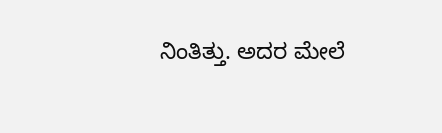ನಿಂತಿತ್ತು. ಅದರ ಮೇಲೆ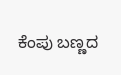ಕೆಂಪು ಬಣ್ಣದ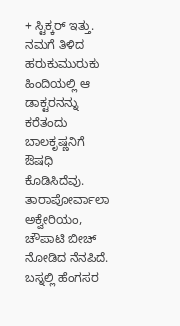+ ಸ್ಟಿಕ್ಕರ್ ಇತ್ತು.
ನಮಗೆ ತಿಳಿದ ಹರುಕುಮುರುಕು ಹಿಂದಿಯಲ್ಲಿ ಆ ಡಾಕ್ಟರನನ್ನು ಕರೆತಂದು ಬಾಲಕೃಷ್ಣನಿಗೆ ಔಷಧಿ ಕೊಡಿಸಿದೆವು.
ತಾರಾಪೋರ್ವಾಲಾ ಅಕ್ವೇರಿಯಂ, ಚೌಪಾಟಿ ಬೀಚ್ ನೋಡಿದ ನೆನಪಿದೆ.
ಬಸ್ನಲ್ಲಿ ಹೆಂಗಸರ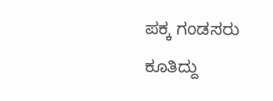ಪಕ್ಕ ಗಂಡಸರು ಕೂತಿದ್ದು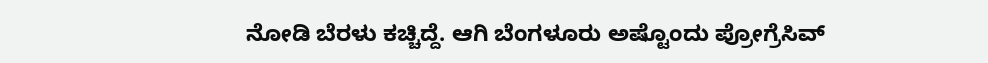ನೋಡಿ ಬೆರಳು ಕಚ್ಚಿದ್ದೆ. ಆಗಿ ಬೆಂಗಳೂರು ಅಷ್ಟೊಂದು ಪ್ರೋಗ್ರೆಸಿವ್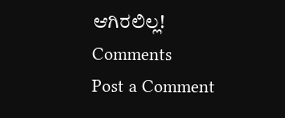ಆಗಿರಲಿಲ್ಲ!
Comments
Post a Comment